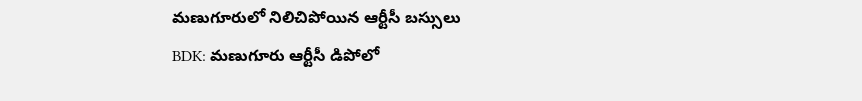మణుగూరులో నిలిచిపోయిన ఆర్టీసీ బస్సులు
BDK: మణుగూరు ఆర్టీసీ డిపోలో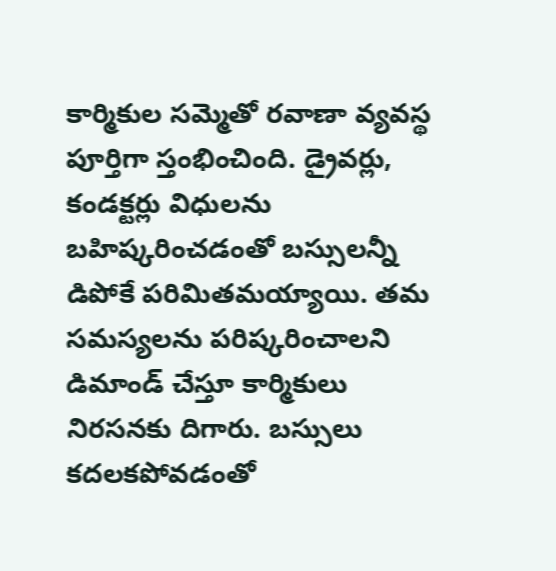కార్మికుల సమ్మెతో రవాణా వ్యవస్థ పూర్తిగా స్తంభించింది. డ్రైవర్లు, కండక్టర్లు విధులను బహిష్కరించడంతో బస్సులన్నీ డిపోకే పరిమితమయ్యాయి. తమ సమస్యలను పరిష్కరించాలని డిమాండ్ చేస్తూ కార్మికులు నిరసనకు దిగారు. బస్సులు కదలకపోవడంతో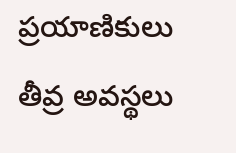ప్రయాణికులు తీవ్ర అవస్థలు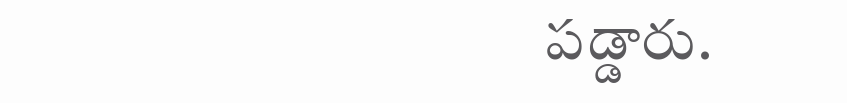పడ్డారు.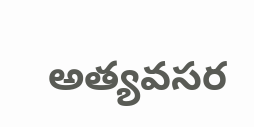అత్యవసర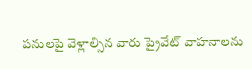పనులపై వెళ్లాల్సిన వారు ప్రైవేట్ వాహనాలను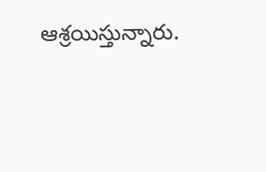ఆశ్రయిస్తున్నారు.